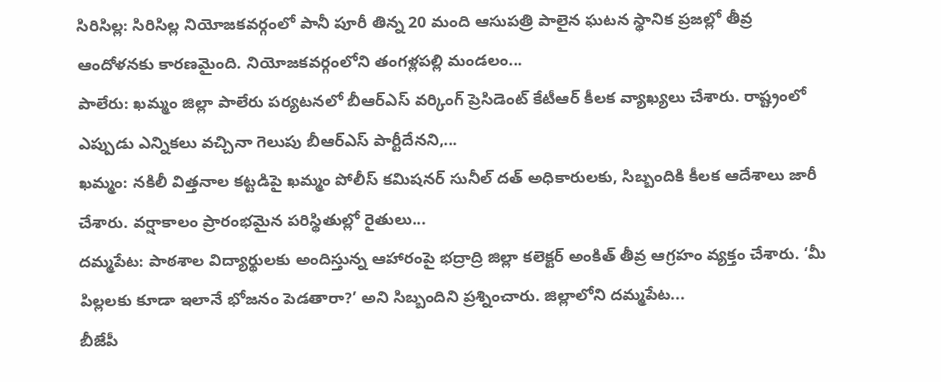సిరిసిల్ల: సిరిసిల్ల నియోజకవర్గంలో పానీ పూరీ తిన్న 20 మంది ఆసుపత్రి పాలైన ఘటన స్థానిక ప్రజల్లో తీవ్ర ఆందోళనకు కారణమైంది. నియోజకవర్గంలోని తంగళ్లపల్లి మండలం...
పాలేరు: ఖమ్మం జిల్లా పాలేరు పర్యటనలో బీఆర్ఎస్ వర్కింగ్ ప్రెసిడెంట్ కేటీఆర్ కీలక వ్యాఖ్యలు చేశారు. రాష్ట్రంలో ఎప్పుడు ఎన్నికలు వచ్చినా గెలుపు బీఆర్ఎస్ పార్టీదేనని,...
ఖమ్మం: నకిలీ విత్తనాల కట్టడిపై ఖమ్మం పోలీస్ కమిషనర్ సునీల్ దత్ అధికారులకు, సిబ్బందికి కీలక ఆదేశాలు జారీ చేశారు. వర్షాకాలం ప్రారంభమైన పరిస్థితుల్లో రైతులు...
దమ్మపేట: పాఠశాల విద్యార్థులకు అందిస్తున్న ఆహారంపై భద్రాద్రి జిల్లా కలెక్టర్ అంకిత్ తీవ్ర ఆగ్రహం వ్యక్తం చేశారు. ‘మీ పిల్లలకు కూడా ఇలానే భోజనం పెడతారా?’ అని సిబ్బందిని ప్రశ్నించారు. జిల్లాలోని దమ్మపేట...
బీజేపీ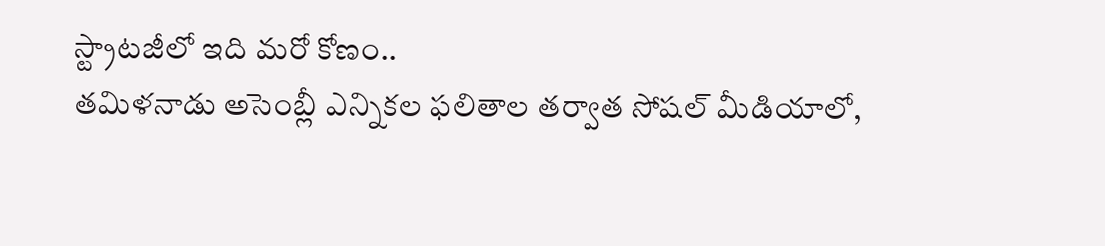స్ట్రాటజీలో ఇది మరో కోణం..
తమిళనాడు అసెంబ్లీ ఎన్నికల ఫలితాల తర్వాత సోషల్ మీడియాలో,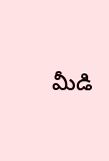మీడి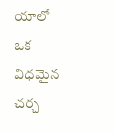యాలో ఒక విధమైన చర్చ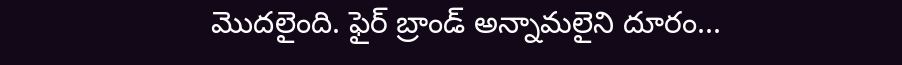మొదలైంది. ఫైర్ బ్రాండ్ అన్నామలైని దూరం...